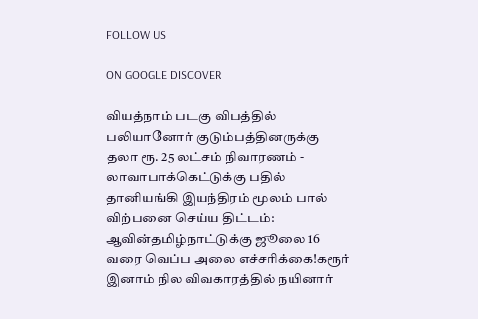FOLLOW US

ON GOOGLE DISCOVER

வியத்நாம் படகு விபத்தில் பலியானோர் குடும்பத்தினருக்கு தலா ரூ. 25 லட்சம் நிவாரணம் - லாவாபாக்கெட்டுக்கு பதில் தானியங்கி இயந்திரம் மூலம் பால் விற்பனை செய்ய திட்டம்: ஆவின்தமிழ்நாட்டுக்கு ஜூலை 16 வரை வெப்ப அலை எச்சரிக்கை!கரூர் இனாம் நில விவகாரத்தில் நயினார்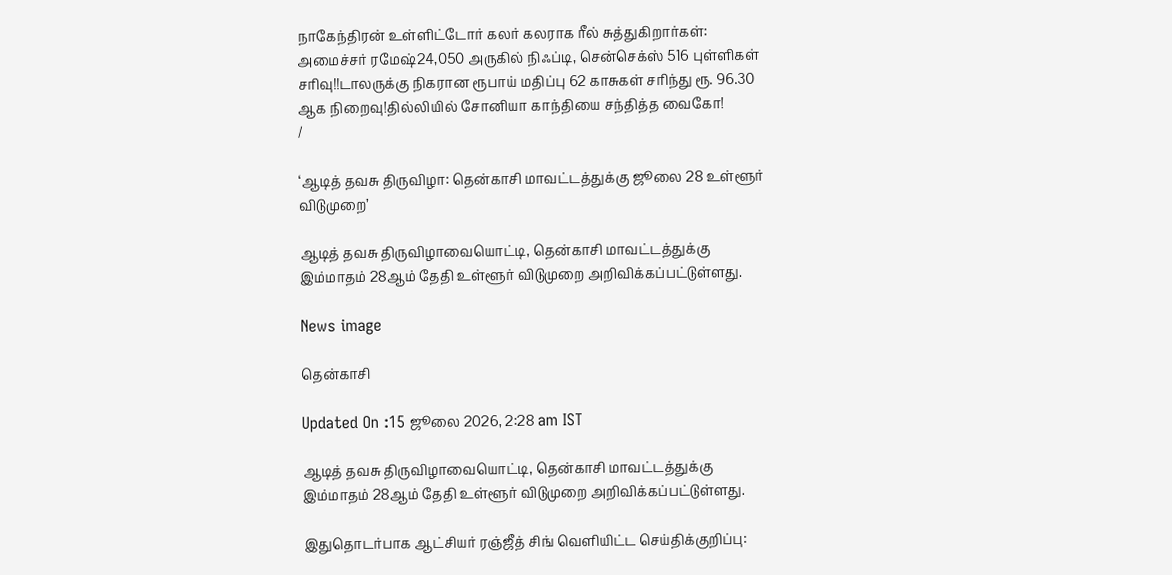நாகேந்திரன் உள்ளிட்டோர் கலர் கலராக ரீல் சுத்துகிறார்கள்: அமைச்சர் ரமேஷ்24,050 அருகில் நிஃப்டி, சென்செக்ஸ் 516 புள்ளிகள் சரிவு!!டாலருக்கு நிகரான ரூபாய் மதிப்பு 62 காசுகள் சரிந்து ரூ. 96.30 ஆக நிறைவு!தில்லியில் சோனியா காந்தியை சந்தித்த வைகோ!
/

‘ஆடித் தவசு திருவிழா: தென்காசி மாவட்டத்துக்கு ஜூலை 28 உள்ளூர் விடுமுறை’

ஆடித் தவசு திருவிழாவையொட்டி, தென்காசி மாவட்டத்துக்கு இம்மாதம் 28ஆம் தேதி உள்ளூர் விடுமுறை அறிவிக்கப்பட்டுள்ளது.

News image

தென்காசி

Updated On :15 ஜூலை 2026, 2:28 am IST

ஆடித் தவசு திருவிழாவையொட்டி, தென்காசி மாவட்டத்துக்கு இம்மாதம் 28ஆம் தேதி உள்ளூர் விடுமுறை அறிவிக்கப்பட்டுள்ளது.

இதுதொடர்பாக ஆட்சியர் ரஞ்ஜீத் சிங் வெளியிட்ட செய்திக்குறிப்பு: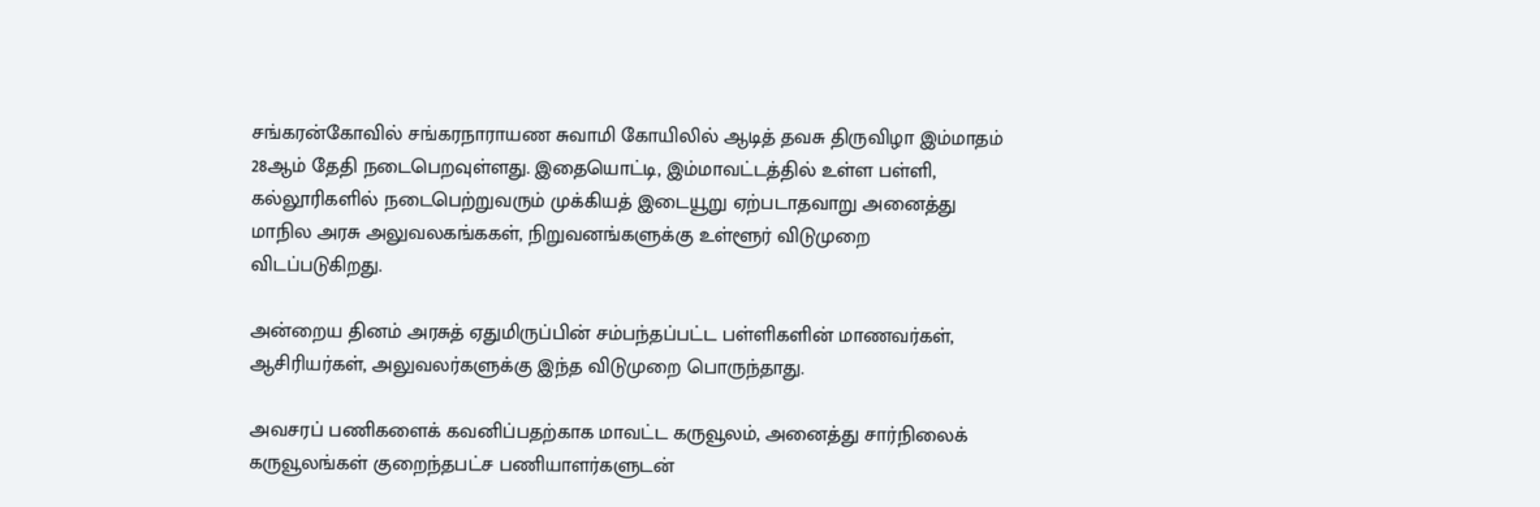சங்கரன்கோவில் சங்கரநாராயண சுவாமி கோயிலில் ஆடித் தவசு திருவிழா இம்மாதம் 28ஆம் தேதி நடைபெறவுள்ளது. இதையொட்டி, இம்மாவட்டத்தில் உள்ள பள்ளி, கல்லூரிகளில் நடைபெற்றுவரும் முக்கியத் இடையூறு ஏற்படாதவாறு அனைத்து மாநில அரசு அலுவலகங்ககள், நிறுவனங்களுக்கு உள்ளூர் விடுமுறை விடப்படுகிறது.

அன்றைய தினம் அரசுத் ஏதுமிருப்பின் சம்பந்தப்பட்ட பள்ளிகளின் மாணவர்கள், ஆசிரியர்கள், அலுவலர்களுக்கு இந்த விடுமுறை பொருந்தாது.

அவசரப் பணிகளைக் கவனிப்பதற்காக மாவட்ட கருவூலம், அனைத்து சார்நிலைக் கருவூலங்கள் குறைந்தபட்ச பணியாளர்களுடன்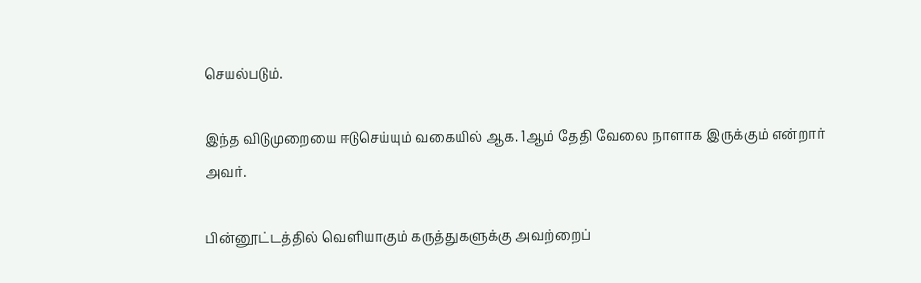செயல்படும்.

இந்த விடுமுறையை ஈடுசெய்யும் வகையில் ஆக. 1ஆம் தேதி வேலை நாளாக இருக்கும் என்றார் அவர்.

பின்னூட்டத்தில் வெளியாகும் கருத்துகளுக்கு அவற்றைப்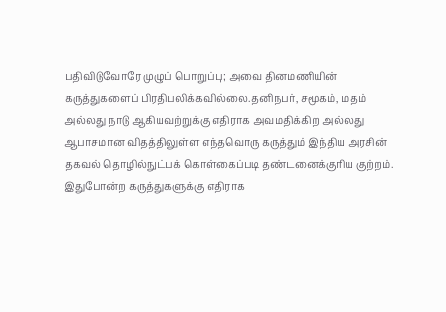பதிவிடுவோரே முழுப் பொறுப்பு; அவை தினமணியின் கருத்துகளைப் பிரதிபலிக்கவில்லை.தனிநபர், சமூகம், மதம் அல்லது நாடு ஆகியவற்றுக்கு எதிராக அவமதிக்கிற அல்லது ஆபாசமான விதத்திலுள்ள எந்தவொரு கருத்தும் இந்திய அரசின் தகவல் தொழில்நுட்பக் கொள்கைப்படி தண்டனைக்குரிய குற்றம். இதுபோன்ற கருத்துகளுக்கு எதிராக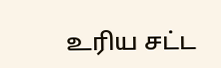உரிய சட்ட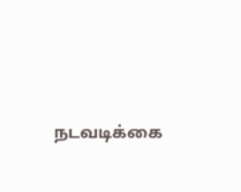நடவடிக்கை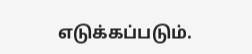எடுக்கப்படும்.